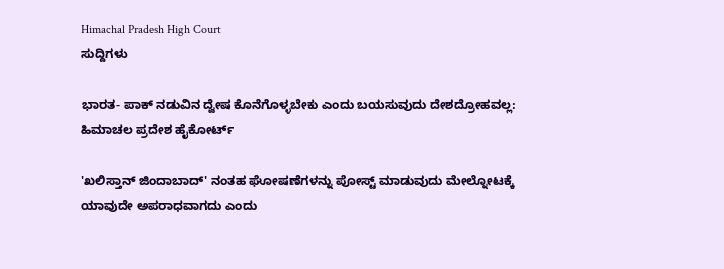Himachal Pradesh High Court
ಸುದ್ದಿಗಳು

ಭಾರತ- ಪಾಕ್ ನಡುವಿನ ದ್ವೇಷ ಕೊನೆಗೊಳ್ಳಬೇಕು ಎಂದು ಬಯಸುವುದು ದೇಶದ್ರೋಹವಲ್ಲ: ಹಿಮಾಚಲ ಪ್ರದೇಶ ಹೈಕೋರ್ಟ್

'ಖಲಿಸ್ತಾನ್ ಜಿಂದಾಬಾದ್' ನಂತಹ ಘೋಷಣೆಗಳನ್ನು ಪೋಸ್ಟ್ ಮಾಡುವುದು ಮೇಲ್ನೋಟಕ್ಕೆ ಯಾವುದೇ ಅಪರಾಧವಾಗದು ಎಂದು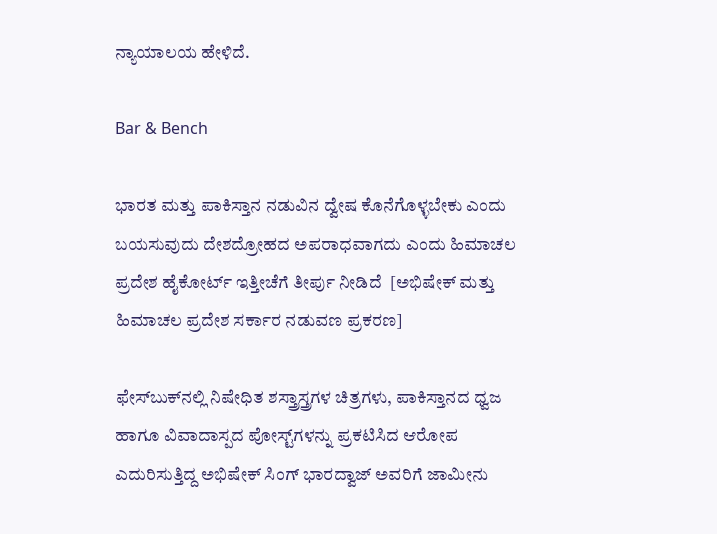ನ್ಯಾಯಾಲಯ ಹೇಳಿದೆ.

Bar & Bench

ಭಾರತ ಮತ್ತು ಪಾಕಿಸ್ತಾನ ನಡುವಿನ ದ್ವೇಷ ಕೊನೆಗೊಳ್ಳಬೇಕು ಎಂದು ಬಯಸುವುದು ದೇಶದ್ರೋಹದ ಅಪರಾಧವಾಗದು ಎಂದು ಹಿಮಾಚಲ ಪ್ರದೇಶ ಹೈಕೋರ್ಟ್ ಇತ್ತೀಚೆಗೆ ತೀರ್ಪು ನೀಡಿದೆ  [ಅಭಿಷೇಕ್ ಮತ್ತು ಹಿಮಾಚಲ ಪ್ರದೇಶ ಸರ್ಕಾರ ನಡುವಣ ಪ್ರಕರಣ]

ಫೇಸ್‌ಬುಕ್‌ನಲ್ಲಿ ನಿಷೇಧಿತ ಶಸ್ತ್ರಾಸ್ತ್ರಗಳ ಚಿತ್ರಗಳು, ಪಾಕಿಸ್ತಾನದ ಧ್ವಜ ಹಾಗೂ ವಿವಾದಾಸ್ಪದ ಪೋಸ್ಟ್‌ಗಳನ್ನು ಪ್ರಕಟಿಸಿದ ಆರೋಪ ಎದುರಿಸುತ್ತಿದ್ದ ಅಭಿಷೇಕ್ ಸಿಂಗ್ ಭಾರದ್ವಾಜ್ ಅವರಿಗೆ ಜಾಮೀನು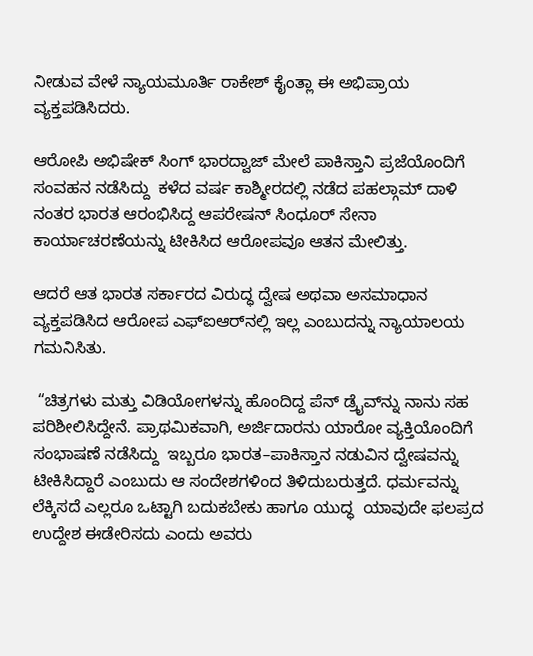ನೀಡುವ ವೇಳೆ ನ್ಯಾಯಮೂರ್ತಿ ರಾಕೇಶ್ ಕೈಂತ್ಲಾ ಈ ಅಭಿಪ್ರಾಯ ವ್ಯಕ್ತಪಡಿಸಿದರು.

ಆರೋಪಿ ಅಭಿಷೇಕ್ ಸಿಂಗ್ ಭಾರದ್ವಾಜ್ ಮೇಲೆ ಪಾಕಿಸ್ತಾನಿ ಪ್ರಜೆಯೊಂದಿಗೆ ಸಂವಹನ ನಡೆಸಿದ್ದು  ಕಳೆದ ವರ್ಷ ಕಾಶ್ಮೀರದಲ್ಲಿ ನಡೆದ ಪಹಲ್ಗಾಮ್ ದಾಳಿ ನಂತರ ಭಾರತ ಆರಂಭಿಸಿದ್ದ ಆಪರೇಷನ್ ಸಿಂಧೂರ್ ಸೇನಾ ಕಾರ್ಯಾಚರಣೆಯನ್ನು ಟೀಕಿಸಿದ ಆರೋಪವೂ ಆತನ ಮೇಲಿತ್ತು.

ಆದರೆ ಆತ ಭಾರತ ಸರ್ಕಾರದ ವಿರುದ್ಧ ದ್ವೇಷ ಅಥವಾ ಅಸಮಾಧಾನ ವ್ಯಕ್ತಪಡಿಸಿದ ಆರೋಪ ಎಫ್‌ಐಆರ್‌ನಲ್ಲಿ ಇಲ್ಲ ಎಂಬುದನ್ನು ನ್ಯಾಯಾಲಯ ಗಮನಿಸಿತು.

 “ಚಿತ್ರಗಳು ಮತ್ತು ವಿಡಿಯೋಗಳನ್ನು ಹೊಂದಿದ್ದ ಪೆನ್ ಡ್ರೈವ್‌ನ್ನು ನಾನು ಸಹ ಪರಿಶೀಲಿಸಿದ್ದೇನೆ. ಪ್ರಾಥಮಿಕವಾಗಿ, ಅರ್ಜಿದಾರನು ಯಾರೋ ವ್ಯಕ್ತಿಯೊಂದಿಗೆ ಸಂಭಾಷಣೆ ನಡೆಸಿದ್ದು  ಇಬ್ಬರೂ ಭಾರತ–ಪಾಕಿಸ್ತಾನ ನಡುವಿನ ದ್ವೇಷವನ್ನು ಟೀಕಿಸಿದ್ದಾರೆ ಎಂಬುದು ಆ ಸಂದೇಶಗಳಿಂದ ತಿಳಿದುಬರುತ್ತದೆ. ಧರ್ಮವನ್ನು ಲೆಕ್ಕಿಸದೆ ಎಲ್ಲರೂ ಒಟ್ಟಾಗಿ ಬದುಕಬೇಕು ಹಾಗೂ ಯುದ್ಧ  ಯಾವುದೇ ಫಲಪ್ರದ ಉದ್ದೇಶ ಈಡೇರಿಸದು ಎಂದು ಅವರು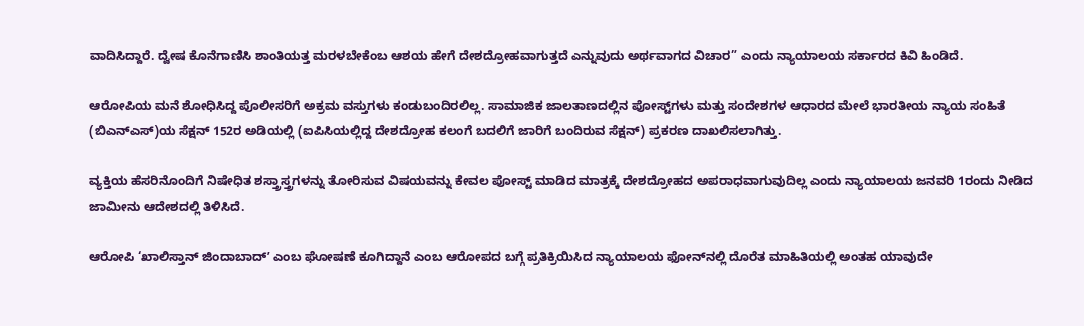ವಾದಿಸಿದ್ದಾರೆ. ದ್ವೇಷ ಕೊನೆಗಾಣಿಸಿ ಶಾಂತಿಯತ್ತ ಮರಳಬೇಕೆಂಬ ಆಶಯ ಹೇಗೆ ದೇಶದ್ರೋಹವಾಗುತ್ತದೆ ಎನ್ನುವುದು ಅರ್ಥವಾಗದ ವಿಚಾರ” ಎಂದು ನ್ಯಾಯಾಲಯ ಸರ್ಕಾರದ ಕಿವಿ ಹಿಂಡಿದೆ.

ಆರೋಪಿಯ ಮನೆ ಶೋಧಿಸಿದ್ದ ಪೊಲೀಸರಿಗೆ ಅಕ್ರಮ ವಸ್ತುಗಳು ಕಂಡುಬಂದಿರಲಿಲ್ಲ. ಸಾಮಾಜಿಕ ಜಾಲತಾಣದಲ್ಲಿನ ಪೋಸ್ಟ್‌ಗಳು ಮತ್ತು ಸಂದೇಶಗಳ ಆಧಾರದ ಮೇಲೆ ಭಾರತೀಯ ನ್ಯಾಯ ಸಂಹಿತೆ (ಬಿಎನ್‌ಎಸ್)ಯ ಸೆಕ್ಷನ್ 152ರ ಅಡಿಯಲ್ಲಿ (ಐಪಿಸಿಯಲ್ಲಿದ್ದ ದೇಶದ್ರೋಹ ಕಲಂಗೆ ಬದಲಿಗೆ ಜಾರಿಗೆ ಬಂದಿರುವ ಸೆಕ್ಷನ್‌) ಪ್ರಕರಣ ದಾಖಲಿಸಲಾಗಿತ್ತು.

ವ್ಯಕ್ತಿಯ ಹೆಸರಿನೊಂದಿಗೆ ನಿಷೇಧಿತ ಶಸ್ತ್ರಾಸ್ತ್ರಗಳನ್ನು ತೋರಿಸುವ ವಿಷಯವನ್ನು ಕೇವಲ ಪೋಸ್ಟ್ ಮಾಡಿದ ಮಾತ್ರಕ್ಕೆ ದೇಶದ್ರೋಹದ ಅಪರಾಧವಾಗುವುದಿಲ್ಲ ಎಂದು ನ್ಯಾಯಾಲಯ ಜನವರಿ 1ರಂದು ನೀಡಿದ ಜಾಮೀನು ಆದೇಶದಲ್ಲಿ ತಿಳಿಸಿದೆ.

ಆರೋಪಿ ‘ಖಾಲಿಸ್ತಾನ್ ಜಿಂದಾಬಾದ್ʼ ಎಂಬ ಘೋಷಣೆ ಕೂಗಿದ್ದಾನೆ ಎಂಬ ಆರೋಪದ ಬಗ್ಗೆ ಪ್ರತಿಕ್ರಿಯಿಸಿದ ನ್ಯಾಯಾಲಯ ಫೋನ್‌ನಲ್ಲಿ ದೊರೆತ ಮಾಹಿತಿಯಲ್ಲಿ ಅಂತಹ ಯಾವುದೇ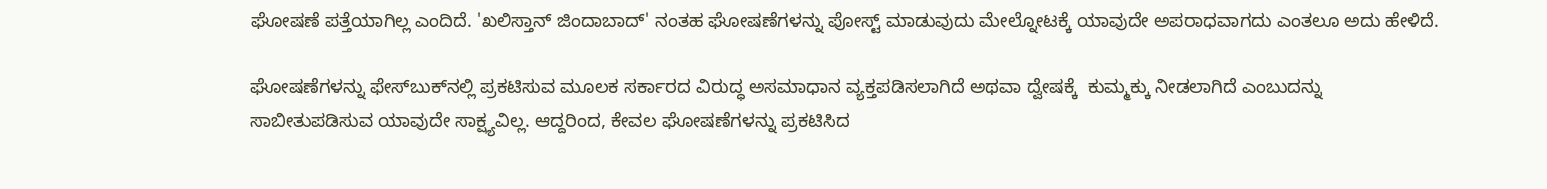ಘೋಷಣೆ ಪತ್ತೆಯಾಗಿಲ್ಲ ಎಂದಿದೆ. 'ಖಲಿಸ್ತಾನ್ ಜಿಂದಾಬಾದ್' ನಂತಹ ಘೋಷಣೆಗಳನ್ನು ಪೋಸ್ಟ್ ಮಾಡುವುದು ಮೇಲ್ನೋಟಕ್ಕೆ ಯಾವುದೇ ಅಪರಾಧವಾಗದು ಎಂತಲೂ ಅದು ಹೇಳಿದೆ.

ಘೋಷಣೆಗಳನ್ನು ಫೇಸ್‌ಬುಕ್‌ನಲ್ಲಿ ಪ್ರಕಟಿಸುವ ಮೂಲಕ ಸರ್ಕಾರದ ವಿರುದ್ಧ ಅಸಮಾಧಾನ ವ್ಯಕ್ತಪಡಿಸಲಾಗಿದೆ ಅಥವಾ ದ್ವೇಷಕ್ಕೆ  ಕುಮ್ಮಕ್ಕು ನೀಡಲಾಗಿದೆ ಎಂಬುದನ್ನು ಸಾಬೀತುಪಡಿಸುವ ಯಾವುದೇ ಸಾಕ್ಷ್ಯವಿಲ್ಲ. ಆದ್ದರಿಂದ, ಕೇವಲ ಘೋಷಣೆಗಳನ್ನು ಪ್ರಕಟಿಸಿದ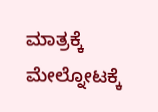ಮಾತ್ರಕ್ಕೆ ಮೇಲ್ನೋಟಕ್ಕೆ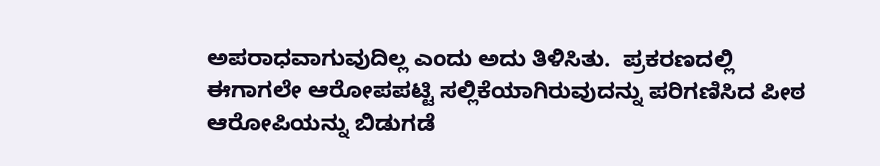ಅಪರಾಧವಾಗುವುದಿಲ್ಲ ಎಂದು ಅದು ತಿಳಿಸಿತು.  ಪ್ರಕರಣದಲ್ಲಿ ಈಗಾಗಲೇ ಆರೋಪಪಟ್ಟಿ ಸಲ್ಲಿಕೆಯಾಗಿರುವುದನ್ನು ಪರಿಗಣಿಸಿದ ಪೀಠ ಆರೋಪಿಯನ್ನು ಬಿಡುಗಡೆ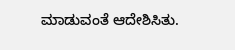ಮಾಡುವಂತೆ ಆದೇಶಿಸಿತು.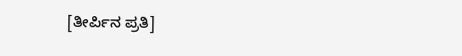[ತೀರ್ಪಿನ ಪ್ರತಿ]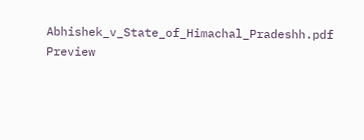Abhishek_v_State_of_Himachal_Pradeshh.pdf
Preview